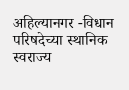अहिल्यानगर -विधान परिषदेच्या स्थानिक स्वराज्य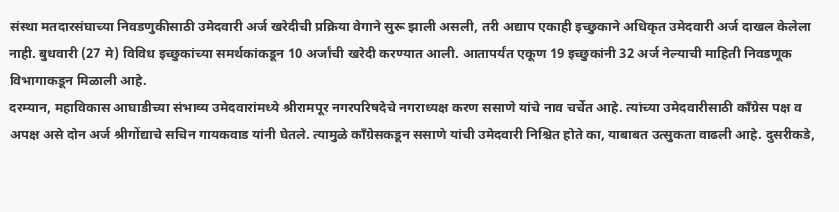संस्था मतदारसंघाच्या निवडणुकीसाठी उमेदवारी अर्ज खरेदीची प्रक्रिया वेगाने सुरू झाली असली, तरी अद्याप एकाही इच्छुकाने अधिकृत उमेदवारी अर्ज दाखल केलेला नाही. बुधवारी (27 मे) विविध इच्छुकांच्या समर्थकांकडून 10 अर्जांची खरेदी करण्यात आली. आतापर्यंत एकूण 19 इच्छुकांनी 32 अर्ज नेल्याची माहिती निवडणूक विभागाकडून मिळाली आहे.
दरम्यान, महाविकास आघाडीच्या संभाव्य उमेदवारांमध्ये श्रीरामपूर नगरपरिषदेचे नगराध्यक्ष करण ससाणे यांचे नाव चर्चेत आहे. त्यांच्या उमेदवारीसाठी काँग्रेस पक्ष व अपक्ष असे दोन अर्ज श्रीगोंद्याचे सचिन गायकवाड यांनी घेतले. त्यामुळे काँग्रेसकडून ससाणे यांची उमेदवारी निश्चित होते का, याबाबत उत्सुकता वाढली आहे. दुसरीकडे,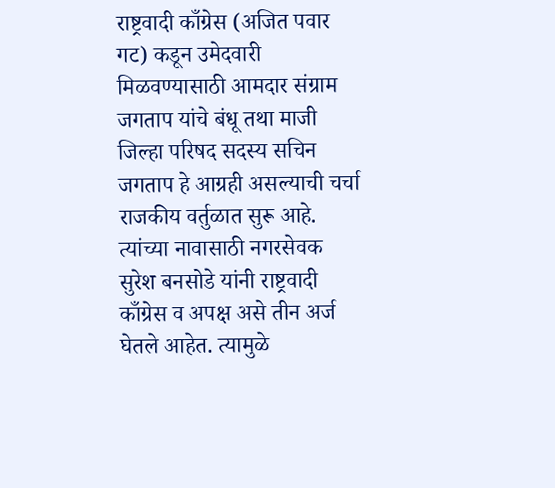राष्ट्रवादी काँग्रेस (अजित पवार गट) कडून उमेदवारी मिळवण्यासाठी आमदार संग्राम जगताप यांचे बंधू तथा माजी जिल्हा परिषद सदस्य सचिन जगताप हे आग्रही असल्याची चर्चा राजकीय वर्तुळात सुरू आहे. त्यांच्या नावासाठी नगरसेवक सुरेश बनसोडे यांनी राष्ट्रवादी काँग्रेस व अपक्ष असे तीन अर्ज घेतले आहेत. त्यामुळे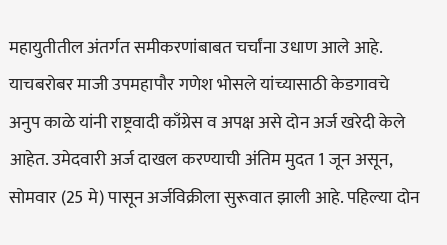महायुतीतील अंतर्गत समीकरणांबाबत चर्चांना उधाण आले आहे.
याचबरोबर माजी उपमहापौर गणेश भोसले यांच्यासाठी केडगावचे अनुप काळे यांनी राष्ट्रवादी काँग्रेस व अपक्ष असे दोन अर्ज खरेदी केले आहेत. उमेदवारी अर्ज दाखल करण्याची अंतिम मुदत 1 जून असून, सोमवार (25 मे) पासून अर्जविक्रीला सुरूवात झाली आहे. पहिल्या दोन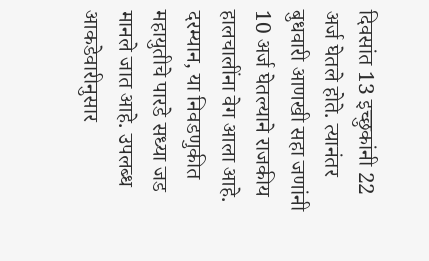दिवसांत 13 इच्छुकांनी 22 अर्ज घेतले होते. त्यानंतर बुधवारी आणखी सहा जणांनी 10 अर्ज घेतल्याने राजकीय हालचालींना वेग आला आहे.
दरम्यान, या निवडणुकीत महायुतीचे पारडे सध्या जड मानले जात आहे. उपलब्ध आकडेवारीनुसार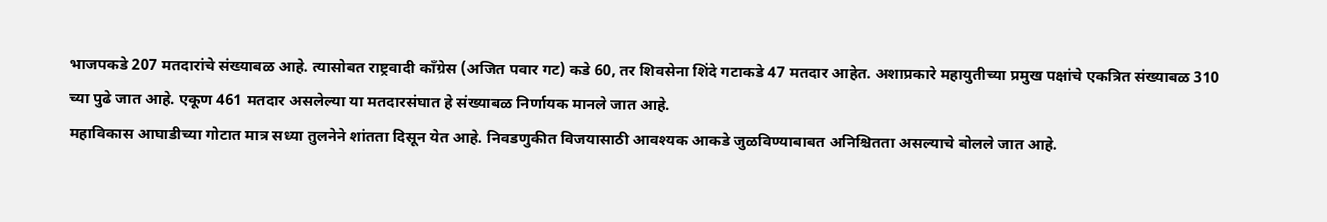भाजपकडे 207 मतदारांचे संख्याबळ आहे. त्यासोबत राष्ट्रवादी काँग्रेस (अजित पवार गट) कडे 60, तर शिवसेना शिंदे गटाकडे 47 मतदार आहेत. अशाप्रकारे महायुतीच्या प्रमुख पक्षांचे एकत्रित संख्याबळ 310 च्या पुढे जात आहे. एकूण 461 मतदार असलेल्या या मतदारसंघात हे संख्याबळ निर्णायक मानले जात आहे.
महाविकास आघाडीच्या गोटात मात्र सध्या तुलनेने शांतता दिसून येत आहे. निवडणुकीत विजयासाठी आवश्यक आकडे जुळविण्याबाबत अनिश्चितता असल्याचे बोलले जात आहे.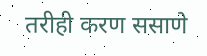तरीही करण ससाणे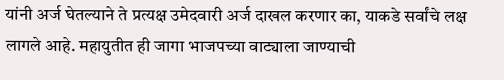यांनी अर्ज घेतल्याने ते प्रत्यक्ष उमेदवारी अर्ज दाखल करणार का, याकडे सर्वांचे लक्ष लागले आहे. महायुतीत ही जागा भाजपच्या वाट्याला जाण्याची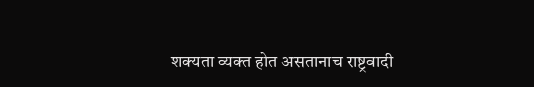शक्यता व्यक्त होत असतानाच राष्ट्रवादी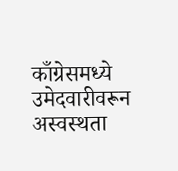काँग्रेसमध्ये उमेदवारीवरून अस्वस्थता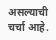असल्याची चर्चा आहे.